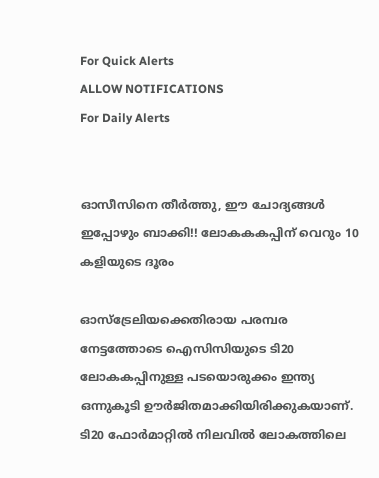For Quick Alerts
ALLOW NOTIFICATIONS
For Daily Alerts


ഓസീസിനെ തീര്‍ത്തു, ഈ ചോദ്യങ്ങള്‍ ഇപ്പോഴും ബാക്കി!! ലോകകകപ്പിന് വെറും 10 കളിയുടെ ദൂരം

ഓസ്‌ട്രേലിയക്കെതിരായ പരമ്പര നേട്ടത്തോടെ ഐസിസിയുടെ ടി20 ലോകകപ്പിനുള്ള പടയൊരുക്കം ഇന്ത്യ ഒന്നുകൂടി ഊര്‍ജിതമാക്കിയിരിക്കുകയാണ്. ടി20 ഫോര്‍മാറ്റില്‍ നിലവില്‍ ലോകത്തിലെ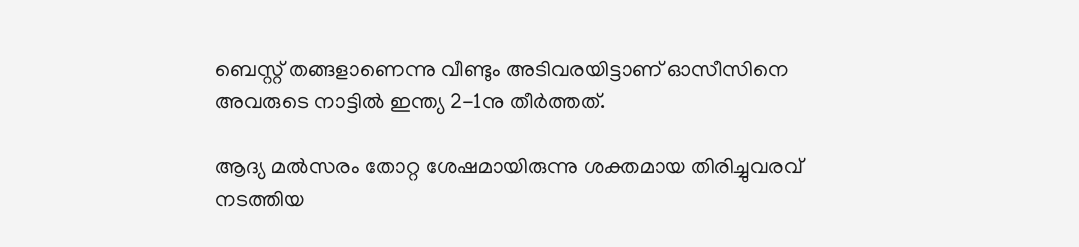ബെസ്റ്റ് തങ്ങളാണെന്നു വീണ്ടും അടിവരയിട്ടാണ് ഓസീസിനെ അവരുടെ നാട്ടില്‍ ഇന്ത്യ 2-1നു തീര്‍ത്തത്.

ആദ്യ മല്‍സരം തോറ്റ ശേഷമായിരുന്നു ശക്തമായ തിരിച്ചുവരവ് നടത്തിയ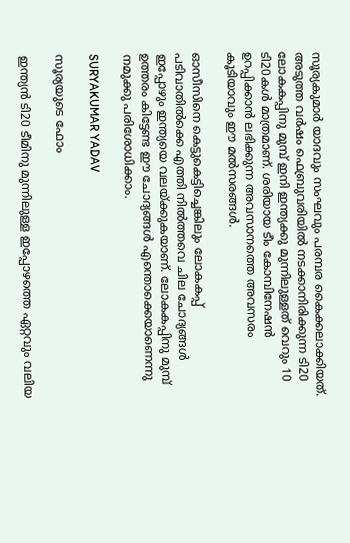സൂര്യകുമാര്‍ യാദവും സംഘവും പരമ്പര കൈക്കലാക്കിയത്. അടുത്ത വര്‍ഷം ഫെബ്രുവരിയില്‍ നടക്കാനിരിക്കുന്ന ടി20 ലോകകപ്പിനു മുമ്പ് ഇനി ഇന്ത്യക്കു മുന്നിലുള്ളത് വെറും 10 ടി20കള്‍ മാത്രമാണ്. ശരിയായ ടീം കോമ്പിനേഷന്‍ ഉറപ്പിക്കാന്‍ ലഭിക്കുന്ന അവസാനത്തെ അവസരം കൂടിയാവും ഈ മല്‍സരങ്ങള്‍.

ഓസീസിനെ കെട്ടുകെട്ടിച്ചെങ്കിലും ലോകകപ്പ് പടിവാതില്‍ക്കെ എത്തി നില്‍ത്തവെ ചില ചോദ്യങ്ങള്‍ ഇപ്പോഴും ഇന്ത്യയെ വലയ്ക്കുകയാണ്. ലോകകപ്പിനു മുമ്പ് ഉത്തരം കിട്ടേണ്ട ഈ ചോദ്യങ്ങള്‍ എന്തൊക്കെയാണെന്നു നമുക്കു പരിശോധിക്കാം.

SURYAKUMAR YADAV

സൂര്യയുടെ ഫോം

ഇന്ത്യന്‍ ടി20 ടീമിനു മുന്നിലുള്ള ഇപ്പോഴത്തെ ഏറ്റവും വലിയ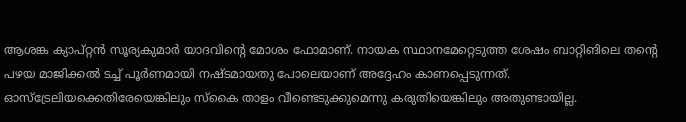ആശങ്ക ക്യാപ്റ്റന്‍ സൂര്യകുമാര്‍ യാദവിന്റെ മോശം ഫോമാണ്. നായക സ്ഥാനമേറ്റെടുത്ത ശേഷം ബാറ്റിങിലെ തന്റെ പഴയ മാജിക്കല്‍ ടച്ച് പൂര്‍ണമായി നഷ്ടമായതു പോലെയാണ് അദ്ദേഹം കാണപ്പെടുന്നത്. ഓസ്‌ട്രേലിയക്കെതിരേയെങ്കിലും സ്‌കൈ താളം വീണ്ടെടുക്കുമെന്നു കരുതിയെങ്കിലും അതുണ്ടായില്ല.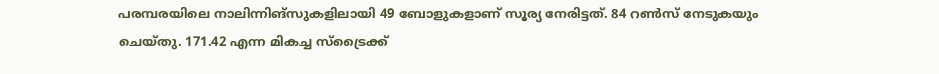പരമ്പരയിലെ നാലിന്നിങ്‌സുകളിലായി 49 ബോളുകളാണ് സൂര്യ നേരിട്ടത്. 84 റണ്‍സ് നേടുകയും ചെയ്തു. 171.42 എന്ന മികച്ച സ്‌ട്രൈക്ക്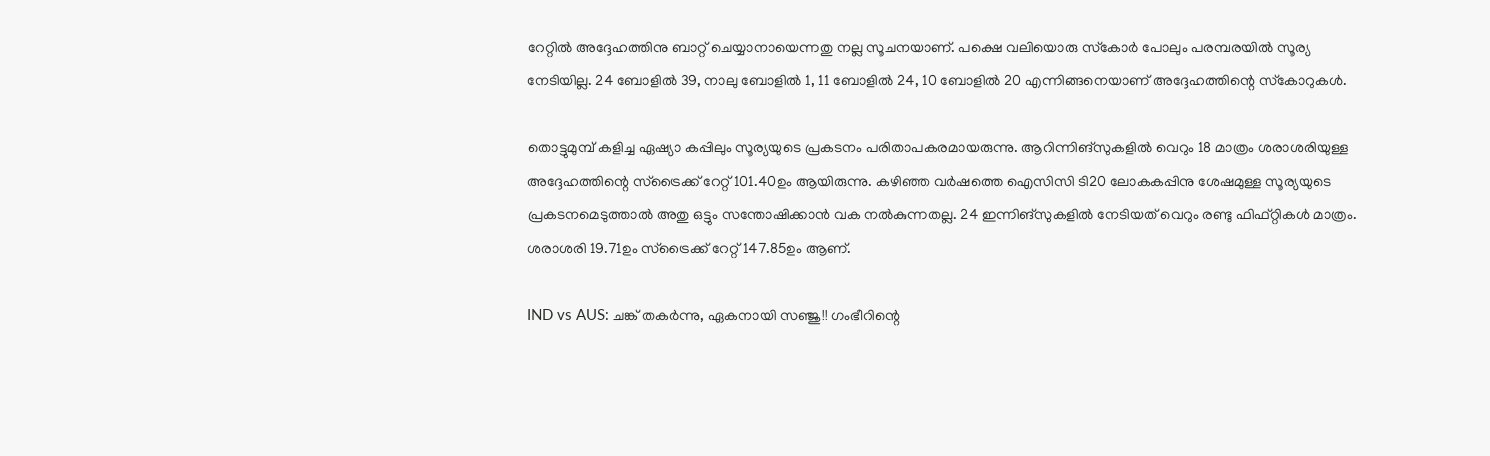റേറ്റില്‍ അദ്ദേഹത്തിനു ബാറ്റ് ചെയ്യാനായെന്നതു നല്ല സൂചനയാണ്. പക്ഷെ വലിയൊരു സ്‌കോര്‍ പോലും പരമ്പരയില്‍ സൂര്യ നേടിയില്ല. 24 ബോളില്‍ 39, നാലു ബോളില്‍ 1, 11 ബോളില്‍ 24, 10 ബോളില്‍ 20 എന്നിങ്ങനെയാണ് അദ്ദേഹത്തിന്റെ സ്‌കോറുകള്‍.

തൊട്ടുമുമ്പ് കളിച്ച ഏഷ്യാ കപ്പിലും സൂര്യയുടെ പ്രകടനം പരിതാപകരമായരുന്നു. ആറിന്നിങ്‌സുകളില്‍ വെറും 18 മാത്രം ശരാശരിയുള്ള അദ്ദേഹത്തിന്റെ സ്‌ട്രൈക്ക് റേറ്റ് 101.40ഉം ആയിരുന്നു. കഴിഞ്ഞ വര്‍ഷത്തെ ഐസിസി ടി20 ലോകകപ്പിനു ശേഷമുള്ള സൂര്യയുടെ പ്രകടനമെടുത്താല്‍ അതു ഒട്ടും സന്തോഷിക്കാന്‍ വക നല്‍കുന്നതല്ല. 24 ഇന്നിങ്‌സുകളില്‍ നേടിയത് വെറും രണ്ടു ഫിഫ്റ്റികള്‍ മാത്രം. ശരാശരി 19.71ഉം സ്‌ട്രൈക്ക് റേറ്റ് 147.85ഉം ആണ്.

IND vs AUS: ചങ്ക് തകര്‍ന്നു, ഏകനായി സഞ്ജു!! ഗംഭീറിന്റെ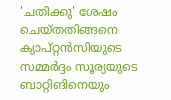'ചതിക്കു' ശേഷം ചെയ്തതിങ്ങനെ
ക്യാപ്റ്റന്‍സിയുടെ സമ്മര്‍ദ്ദം സൂര്യയുടെ ബാറ്റിങിനെയും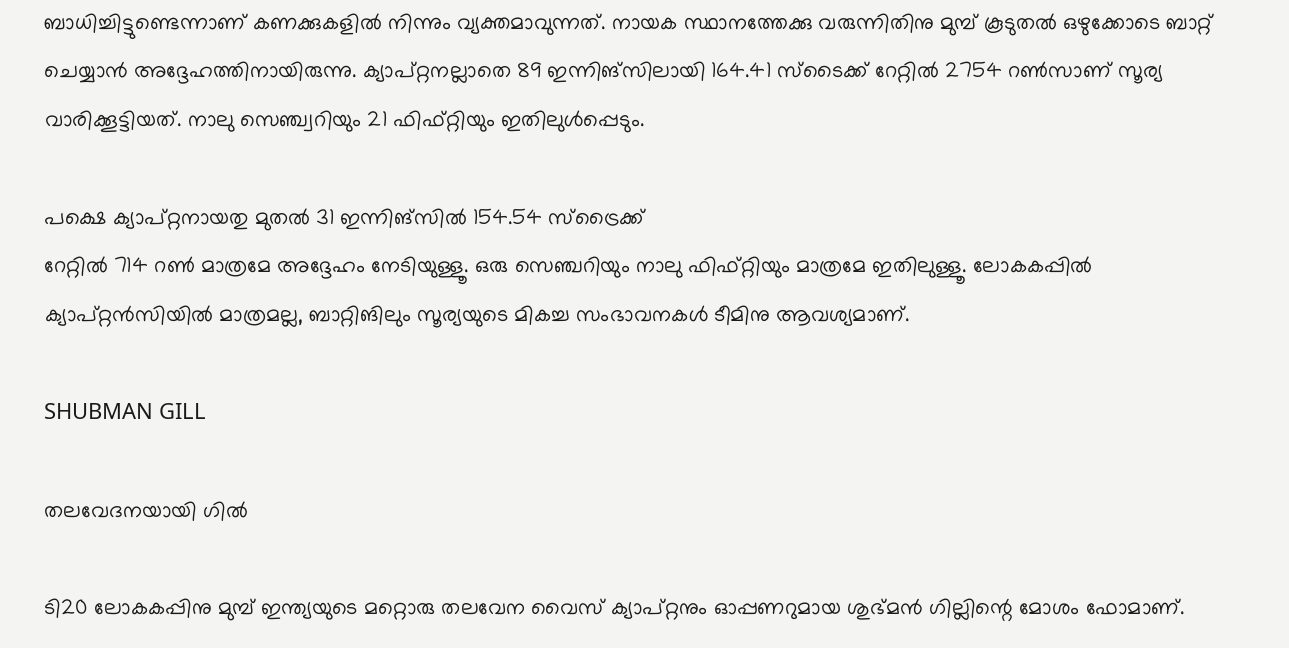ബാധിച്ചിട്ടുണ്ടെന്നാണ് കണക്കുകളില്‍ നിന്നും വ്യക്തമാവുന്നത്. നായക സ്ഥാനത്തേക്കു വരുന്നിതിനു മുമ്പ് കൂടുതല്‍ ഒഴുക്കോടെ ബാറ്റ് ചെയ്യാന്‍ അദ്ദേഹത്തിനായിരുന്നു. ക്യാപ്റ്റനല്ലാതെ 89 ഇന്നിങ്‌സിലായി 164.41 സ്‌ടൈക്ക് റേറ്റില്‍ 2754 റണ്‍സാണ് സൂര്യ വാരിക്കൂട്ടിയത്. നാലു സെഞ്ച്വറിയും 21 ഫിഫ്റ്റിയും ഇതിലുള്‍പ്പെടും.

പക്ഷെ ക്യാപ്റ്റനായതു മുതല്‍ 31 ഇന്നിങ്‌സില്‍ 154.54 സ്‌ട്രൈക്ക്
റേറ്റില്‍ 714 റണ്‍ മാത്രമേ അദ്ദേഹം നേടിയുള്ളൂ. ഒരു സെഞ്ചറിയും നാലു ഫിഫ്റ്റിയും മാത്രമേ ഇതിലുള്ളൂ. ലോകകപ്പില്‍ ക്യാപ്റ്റന്‍സിയില്‍ മാത്രമല്ല, ബാറ്റിങിലും സൂര്യയുടെ മികച്ച സംഭാവനകള്‍ ടീമിനു ആവശ്യമാണ്.

SHUBMAN GILL

തലവേദനയായി ഗില്‍

ടി20 ലോകകപ്പിനു മുമ്പ് ഇന്ത്യയുടെ മറ്റൊരു തലവേന വൈസ് ക്യാപ്റ്റനും ഓപ്പണറുമായ ശുഭ്മന്‍ ഗില്ലിന്റെ മോശം ഫോമാണ്.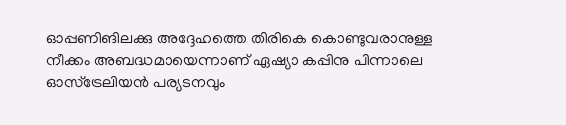ഓപ്പണിങിലക്കു അദ്ദേഹത്തെ തിരികെ കൊണ്ടുവരാനുള്ള നീക്കം അബദ്ധമായെന്നാണ് ഏഷ്യാ കപ്പിനു പിന്നാലെ ഓസ്‌ട്രേലിയന്‍ പര്യടനവും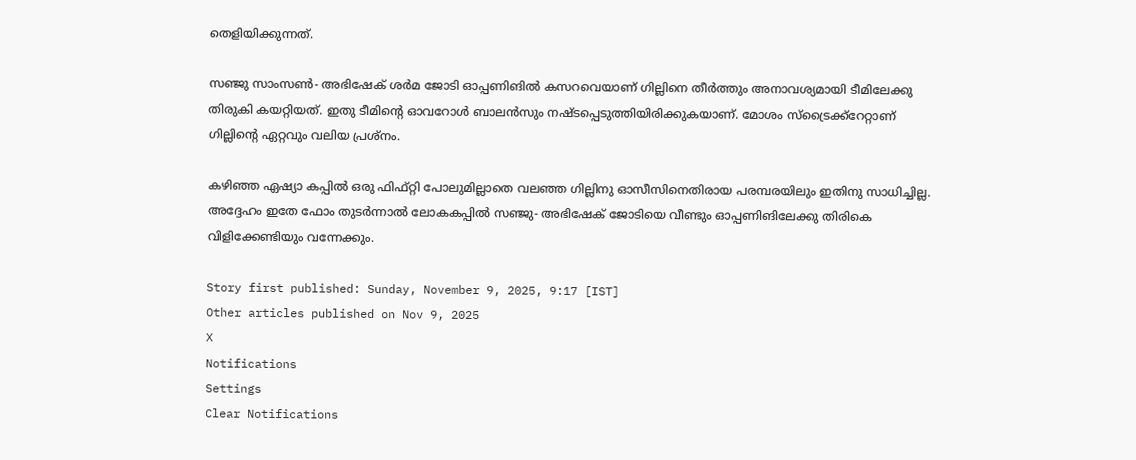തെളിയിക്കുന്നത്.

സഞ്ജു സാംസണ്‍- അഭിഷേക് ശര്‍മ ജോടി ഓപ്പണിങില്‍ കസറവെയാണ് ഗില്ലിനെ തീര്‍ത്തും അനാവശ്യമായി ടീമിലേക്കു തിരുകി കയറ്റിയത്. ഇതു ടീമിന്റെ ഓവറോള്‍ ബാലന്‍സും നഷ്ടപ്പെടുത്തിയിരിക്കുകയാണ്. മോശം സ്‌ട്രൈക്ക്‌റേറ്റാണ് ഗില്ലിന്റെ ഏറ്റവും വലിയ പ്രശ്‌നം.

കഴിഞ്ഞ ഏഷ്യാ കപ്പില്‍ ഒരു ഫിഫ്റ്റി പോലുമില്ലാതെ വലഞ്ഞ ഗില്ലിനു ഓസീസിനെതിരായ പരമ്പരയിലും ഇതിനു സാധിച്ചില്ല. അദ്ദേഹം ഇതേ ഫോം തുടര്‍ന്നാല്‍ ലോകകപ്പില്‍ സഞ്ജു- അഭിഷേക് ജോടിയെ വീണ്ടും ഓപ്പണിങിലേക്കു തിരികെ വിളിക്കേണ്ടിയും വന്നേക്കും.

Story first published: Sunday, November 9, 2025, 9:17 [IST]
Other articles published on Nov 9, 2025
X
Notifications
Settings
Clear Notifications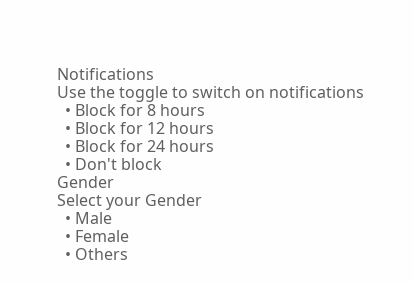Notifications
Use the toggle to switch on notifications
  • Block for 8 hours
  • Block for 12 hours
  • Block for 24 hours
  • Don't block
Gender
Select your Gender
  • Male
  • Female
  • Others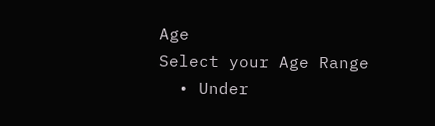Age
Select your Age Range
  • Under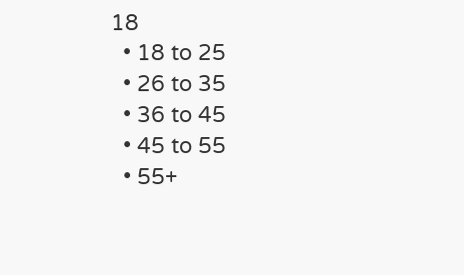18
  • 18 to 25
  • 26 to 35
  • 36 to 45
  • 45 to 55
  • 55+